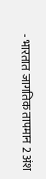- भारतात जागतिक तापमान 2 अंश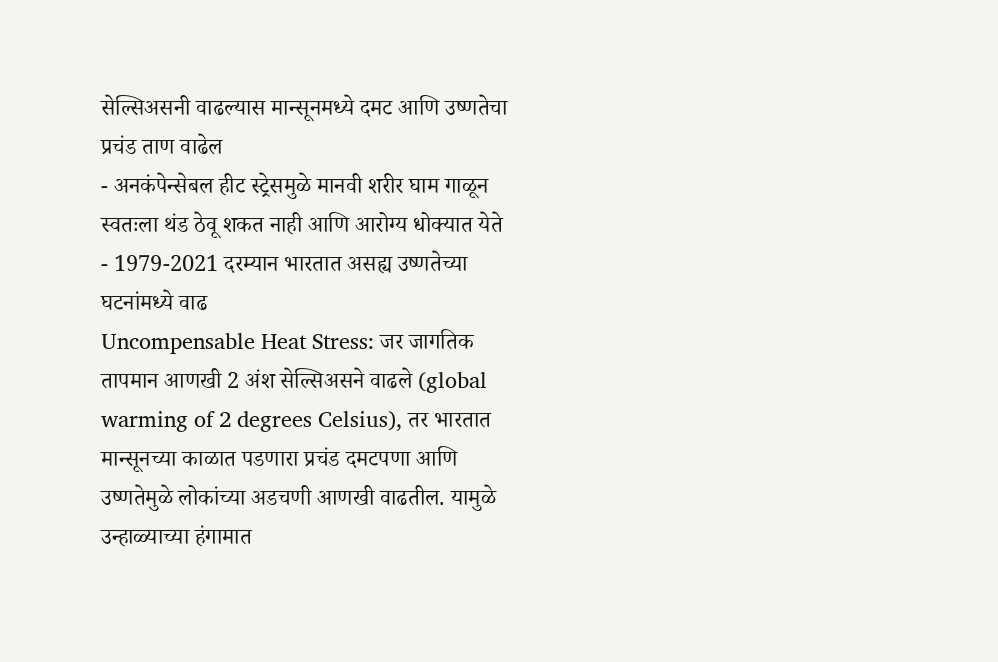सेल्सिअसनी वाढल्यास मान्सूनमध्ये दमट आणि उष्णतेचा प्रचंड ताण वाढेल
- अनकंपेन्सेबल हीट स्ट्रेसमुळे मानवी शरीर घाम गाळून स्वतःला थंड ठेवू शकत नाही आणि आरोग्य धोक्यात येते
- 1979-2021 दरम्यान भारतात असह्य उष्णतेच्या घटनांमध्ये वाढ
Uncompensable Heat Stress: जर जागतिक तापमान आणखी 2 अंश सेल्सिअसने वाढले (global warming of 2 degrees Celsius), तर भारतात मान्सूनच्या काळात पडणारा प्रचंड दमटपणा आणि उष्णतेमुळे लोकांच्या अडचणी आणखी वाढतील. यामुळे उन्हाळ्याच्या हंगामात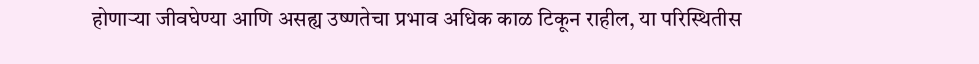होणाऱ्या जीवघेण्या आणि असह्य उष्णतेचा प्रभाव अधिक काळ टिकून राहील, या परिस्थितीस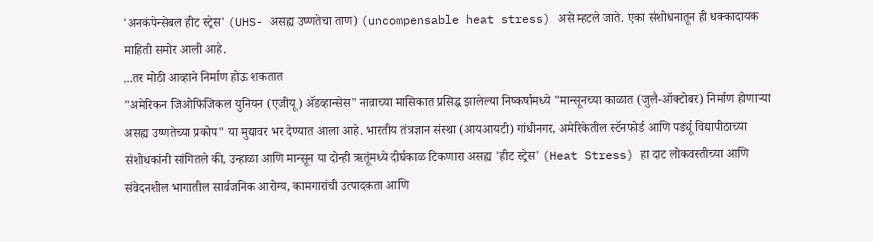'अनकंपेन्सेबल हीट स्ट्रेस' (UHS- असह्य उष्णतेचा ताण) (uncompensable heat stress) असे म्हटले जाते. एका संशोधनातून ही धक्कादायक माहिती समोर आली आहे.
...तर मोठी आव्हाने निर्माण होऊ शकतात
"अमेरिकन जिओफिजिकल युनियन (एजीयू) ॲडव्हान्सेस" नावाच्या मासिकात प्रसिद्ध झालेल्या निष्कर्षामध्ये "मान्सूनच्या काळात (जुलै-ऑक्टोबर) निर्माण होणाऱ्या असह्य उष्णतेच्या प्रकोप" या मुद्यावर भर देण्यात आला आहे. भारतीय तंत्रज्ञान संस्था (आयआयटी) गांधीनगर, अमेरिकेतील स्टॅनफोर्ड आणि पर्ड्यू विद्यापीठाच्या संशोधकांनी सांगितले की, उन्हाळा आणि मान्सून या दोन्ही ऋतूंमध्ये दीर्घकाळ टिकणारा असह्य 'हीट स्ट्रेस' (Heat Stress) हा दाट लोकवस्तीच्या आणि संवेदनशील भागातील सार्वजनिक आरोग्य, कामगारांची उत्पादकता आणि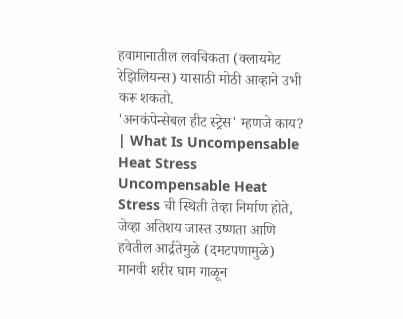हवामानातील लवचिकता (क्लायमेट रेझिलियन्स) यासाठी मोठी आव्हाने उभी करू शकतो.
'अनकंपेन्सेबल हीट स्ट्रेस' म्हणजे काय? | What Is Uncompensable Heat Stress
Uncompensable Heat Stress ची स्थिती तेव्हा निर्माण होते, जेव्हा अतिशय जास्त उष्णता आणि हवेतील आर्द्रतेमुळे (दमटपणामुळे) मानवी शरीर घाम गाळून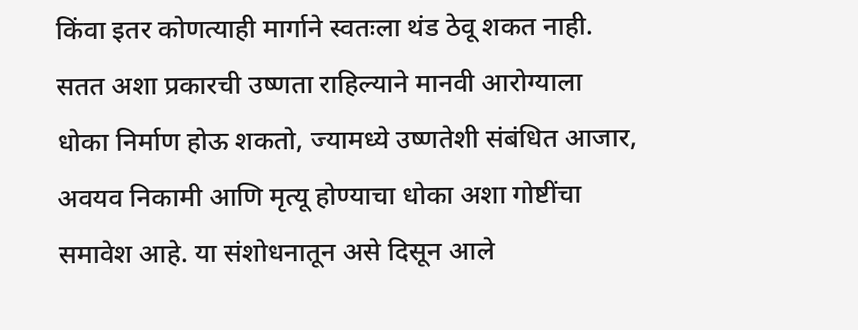किंवा इतर कोणत्याही मार्गाने स्वतःला थंड ठेवू शकत नाही. सतत अशा प्रकारची उष्णता राहिल्याने मानवी आरोग्याला धोका निर्माण होऊ शकतो, ज्यामध्ये उष्णतेशी संबंधित आजार, अवयव निकामी आणि मृत्यू होण्याचा धोका अशा गोष्टींचा समावेश आहे. या संशोधनातून असे दिसून आले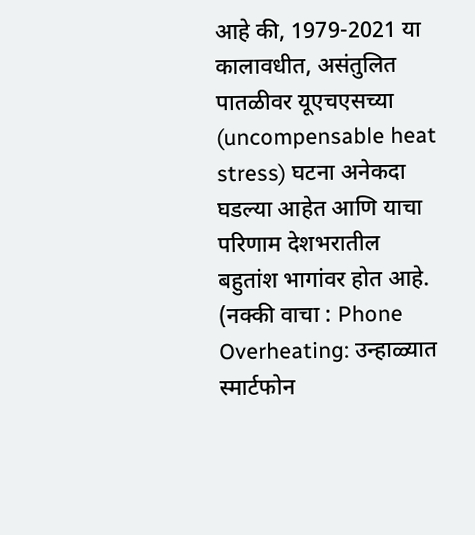आहे की, 1979-2021 या कालावधीत, असंतुलित पातळीवर यूएचएसच्या (uncompensable heat stress) घटना अनेकदा घडल्या आहेत आणि याचा परिणाम देशभरातील बहुतांश भागांवर होत आहे.
(नक्की वाचा : Phone Overheating: उन्हाळ्यात स्मार्टफोन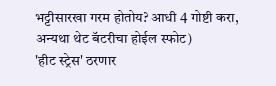भट्टीसारखा गरम होतोय? आधी 4 गोष्टी करा, अन्यथा थेट बॅटरीचा होईल स्फोट)
'हीट स्ट्रेस' ठरणार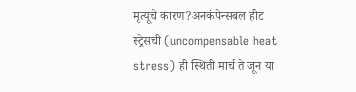मृत्यूचे कारण?अनकंपेन्सबल हीट स्ट्रेसची (uncompensable heat stress) ही स्थिती मार्च ते जून या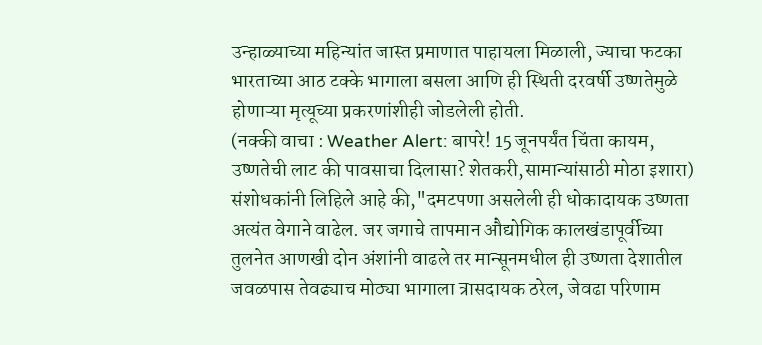उन्हाळ्याच्या महिन्यांत जास्त प्रमाणात पाहायला मिळाली, ज्याचा फटका भारताच्या आठ टक्के भागाला बसला आणि ही स्थिती दरवर्षी उष्णतेमुळे होणाऱ्या मृत्यूच्या प्रकरणांशीही जोडलेली होती.
(नक्की वाचा : Weather Alert: बापरे! 15 जूनपर्यंत चिंता कायम, उष्णतेची लाट की पावसाचा दिलासा? शेतकरी,सामान्यांसाठी मोठा इशारा)
संशोधकांनी लिहिले आहे की,"दमटपणा असलेली ही धोकादायक उष्णता अत्यंत वेगाने वाढेल. जर जगाचे तापमान औद्योगिक कालखंडापूर्वीच्या तुलनेत आणखी दोन अंशांनी वाढले तर मान्सूनमधील ही उष्णता देशातील जवळपास तेवढ्याच मोठ्या भागाला त्रासदायक ठरेल, जेवढा परिणाम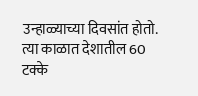उन्हाळ्याच्या दिवसांत होतो. त्या काळात देशातील 60 टक्के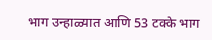भाग उन्हाळ्यात आणि 53 टक्के भाग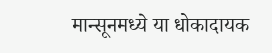मान्सूनमध्ये या धोकादायक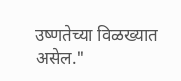उष्णतेच्या विळख्यात असेल."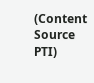(Content Source PTI)